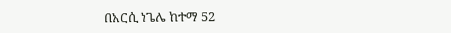በአርሲ ነጌሌ ከተማ 52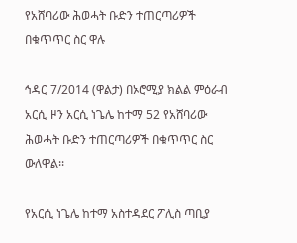የአሸባሪው ሕወሓት ቡድን ተጠርጣሪዎች በቁጥጥር ስር ዋሉ

ኅዳር 7/2014 (ዋልታ) በኦሮሚያ ክልል ምዕራብ አርሲ ዞን አርሲ ነጌሌ ከተማ 52 የአሸባሪው ሕወሓት ቡድን ተጠርጣሪዎች በቁጥጥር ስር ውለዋል፡፡

የአርሲ ነጌሌ ከተማ አስተዳደር ፖሊስ ጣቢያ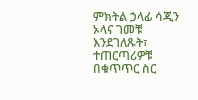ምክትል ኃላፊ ሳጂን ኦላና ገመቹ እንደገለጹት፣ ተጠርጣሪዎቹ በቁጥጥር ስር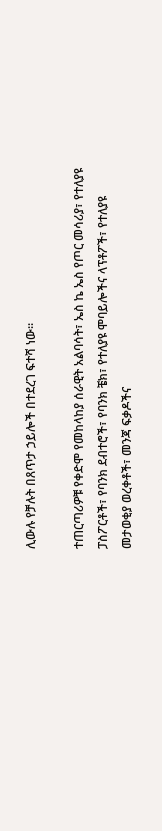ሊውሉ የቻሉት በጸጥታ ኃይሎች በተደረገ ፍተሻ ነው፡፡

ተጠርጣሪዎቹ የቀድሞ የመከላከያ ሰራዊት አልባሳት፣ ኤስ ኬ ኤስ የጦር መሳሪያ፣ የተለያዩ ፓስፖርቶች፣ የባንክ ደብተሮች፣ የባንክ ቼክ፣ የተለያዩ ሞባይሎችና ላፕቶፖች፣ የተለያዩ መታወቂያ ወረቀቶች፣ መንጃ ፍቃዶችና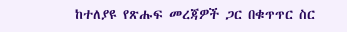ከተለያዩ የጽሑፍ መረጃዎች ጋር በቁጥጥር ስር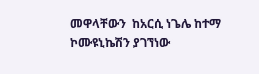መዋላቸውን  ከአርሲ ነጌሌ ከተማ ኮሙዩኒኬሽን ያገኘነው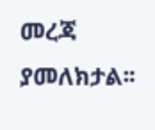መረጃ ያመለክታል፡፡